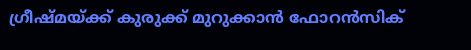ഗ്രീഷ്മയ്ക്ക് കുരുക്ക് മുറുക്കാൻ ഫോറൻസിക്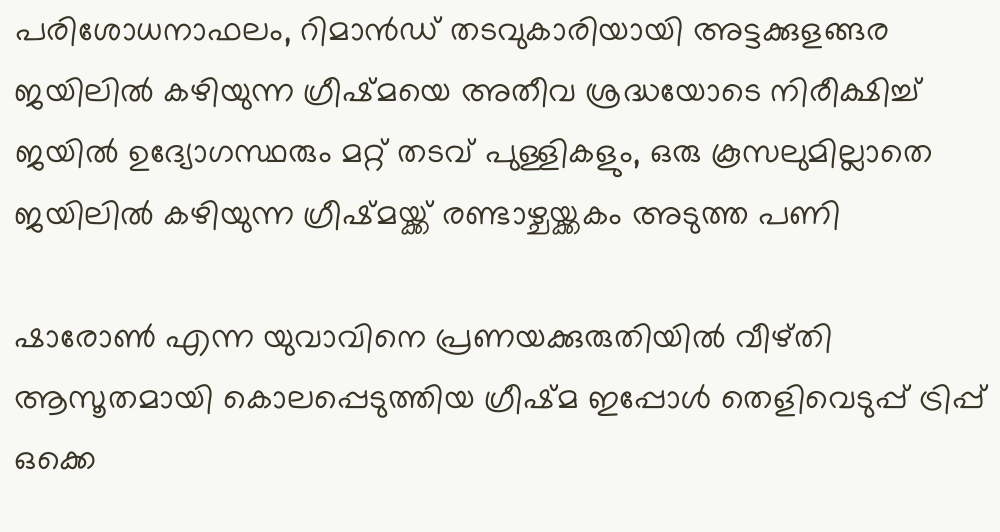പരിശോധനാഫലം, റിമാൻഡ് തടവുകാരിയായി അട്ടക്കുളങ്ങര ജയിലിൽ കഴിയുന്ന ഗ്രീഷ്മയെ അതീവ ശ്രദ്ധയോടെ നിരീക്ഷിച്ച് ജയിൽ ഉദ്യോഗസ്ഥരും മറ്റ് തടവ് പുള്ളികളും, ഒരു കൂസലുമില്ലാതെ ജയിലിൽ കഴിയുന്ന ഗ്രീഷ്മയ്ക്ക് രണ്ടാഴ്ചയ്ക്കകം അടുത്ത പണി

ഷാരോൺ എന്ന യുവാവിനെ പ്രണയക്കുരുതിയിൽ വീഴ്തി ആസൂതമായി കൊലപ്പെടുത്തിയ ഗ്രീഷ്മ ഇപ്പോൾ തെളിവെടുപ്പ് ട്രിപ്പ് ഒക്കെ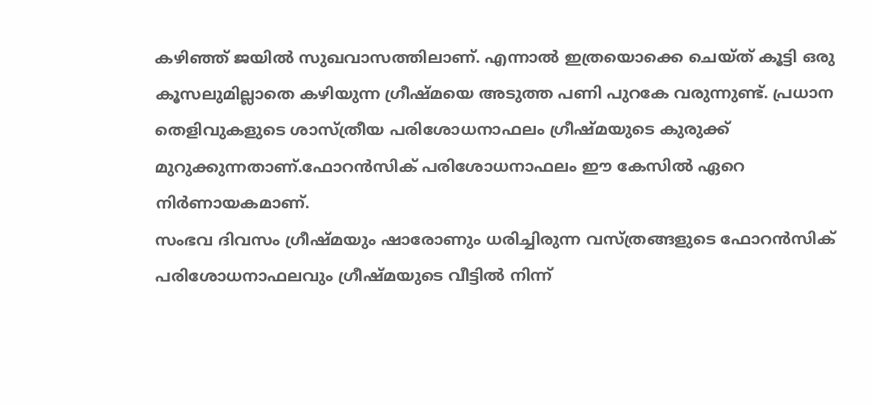കഴിഞ്ഞ് ജയിൽ സുഖവാസത്തിലാണ്. എന്നാൽ ഇത്രയൊക്കെ ചെയ്ത് കൂട്ടി ഒരു കൂസലുമില്ലാതെ കഴിയുന്ന ഗ്രീഷ്മയെ അടുത്ത പണി പുറകേ വരുന്നുണ്ട്. പ്രധാന തെളിവുകളുടെ ശാസ്ത്രീയ പരിശോധനാഫലം ഗ്രീഷ്മയുടെ കുരുക്ക് മുറുക്കുന്നതാണ്.ഫോറൻസിക് പരിശോധനാഫലം ഈ കേസിൽ ഏറെ നിർണായകമാണ്.
സംഭവ ദിവസം ഗ്രീഷ്മയും ഷാരോണും ധരിച്ചിരുന്ന വസ്ത്രങ്ങളുടെ ഫോറൻസിക് പരിശോധനാഫലവും ഗ്രീഷ്മയുടെ വീട്ടിൽ നിന്ന്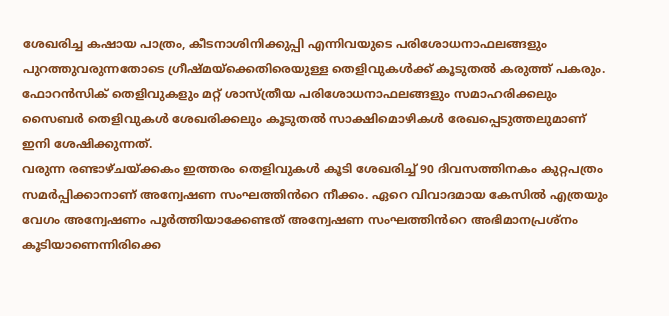ശേഖരിച്ച കഷായ പാത്രം, കീടനാശിനിക്കുപ്പി എന്നിവയുടെ പരിശോധനാഫലങ്ങളും പുറത്തുവരുന്നതോടെ ഗ്രീഷ്മയ്ക്കെതിരെയുള്ള തെളിവുകൾക്ക് കൂടുതൽ കരുത്ത് പകരും. ഫോറൻസിക് തെളിവുകളും മറ്റ് ശാസ്ത്രീയ പരിശോധനാഫലങ്ങളും സമാഹരിക്കലും സൈബർ തെളിവുകൾ ശേഖരിക്കലും കൂടുതൽ സാക്ഷിമൊഴികൾ രേഖപ്പെടുത്തലുമാണ് ഇനി ശേഷിക്കുന്നത്.
വരുന്ന രണ്ടാഴ്ചയ്ക്കകം ഇത്തരം തെളിവുകൾ കൂടി ശേഖരിച്ച് 90 ദിവസത്തിനകം കുറ്റപത്രം സമർപ്പിക്കാനാണ് അന്വേഷണ സംഘത്തിൻറെ നീക്കം. ഏറെ വിവാദമായ കേസിൽ എത്രയും വേഗം അന്വേഷണം പൂർത്തിയാക്കേണ്ടത് അന്വേഷണ സംഘത്തിൻറെ അഭിമാനപ്രശ്നം കൂടിയാണെന്നിരിക്കെ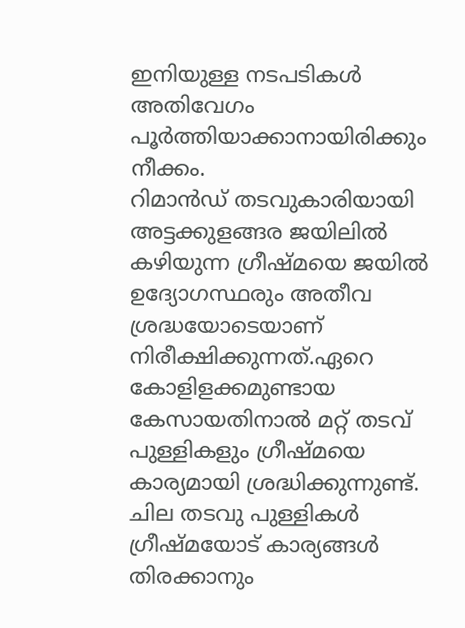ഇനിയുള്ള നടപടികൾ അതിവേഗം പൂർത്തിയാക്കാനായിരിക്കും നീക്കം.
റിമാൻഡ് തടവുകാരിയായി അട്ടക്കുളങ്ങര ജയിലിൽ കഴിയുന്ന ഗ്രീഷ്മയെ ജയിൽ ഉദ്യോഗസ്ഥരും അതീവ ശ്രദ്ധയോടെയാണ് നിരീക്ഷിക്കുന്നത്.ഏറെ കോളിളക്കമുണ്ടായ കേസായതിനാൽ മറ്റ് തടവ് പുള്ളികളും ഗ്രീഷ്മയെ കാര്യമായി ശ്രദ്ധിക്കുന്നുണ്ട്. ചില തടവു പുള്ളികൾ ഗ്രീഷ്മയോട് കാര്യങ്ങൾ തിരക്കാനും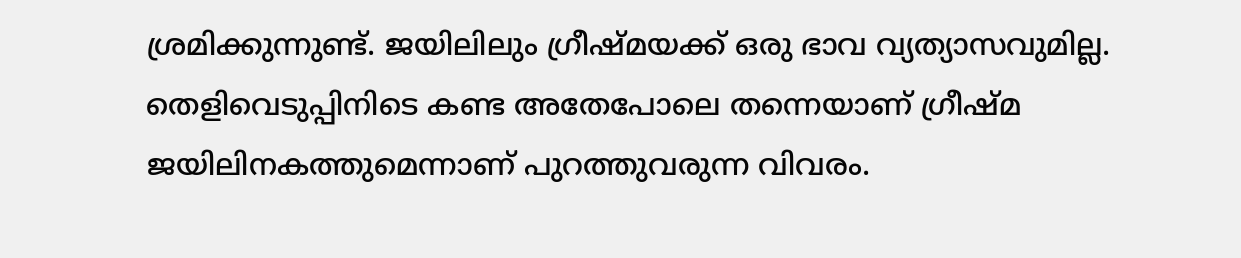ശ്രമിക്കുന്നുണ്ട്. ജയിലിലും ഗ്രീഷ്മയക്ക് ഒരു ഭാവ വ്യത്യാസവുമില്ല.
തെളിവെടുപ്പിനിടെ കണ്ട അതേപോലെ തന്നെയാണ് ഗ്രീഷ്മ ജയിലിനകത്തുമെന്നാണ് പുറത്തുവരുന്ന വിവരം.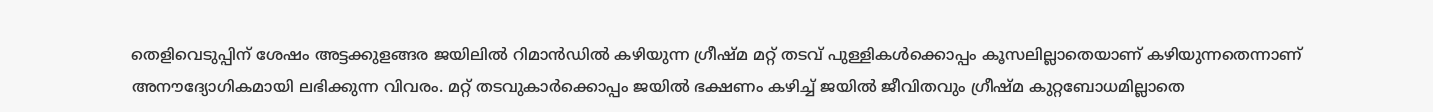തെളിവെടുപ്പിന് ശേഷം അട്ടക്കുളങ്ങര ജയിലിൽ റിമാൻഡിൽ കഴിയുന്ന ഗ്രീഷ്മ മറ്റ് തടവ് പുള്ളികൾക്കൊപ്പം കൂസലില്ലാതെയാണ് കഴിയുന്നതെന്നാണ് അനൗദ്യോഗികമായി ലഭിക്കുന്ന വിവരം. മറ്റ് തടവുകാർക്കൊപ്പം ജയിൽ ഭക്ഷണം കഴിച്ച് ജയിൽ ജീവിതവും ഗ്രീഷ്മ കുറ്റബോധമില്ലാതെ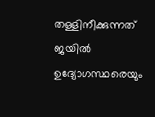തള്ളിനീക്കുന്നത് ജയിൽ ഉദ്യോഗസ്ഥരെയും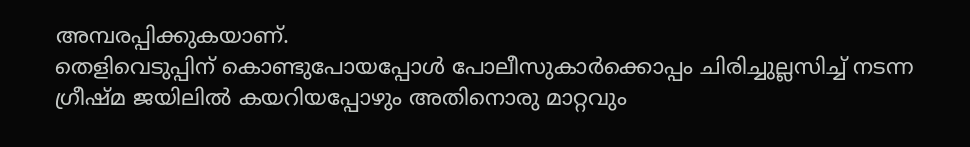അമ്പരപ്പിക്കുകയാണ്.
തെളിവെടുപ്പിന് കൊണ്ടുപോയപ്പോൾ പോലീസുകാർക്കൊപ്പം ചിരിച്ചുല്ലസിച്ച് നടന്ന ഗ്രീഷ്മ ജയിലിൽ കയറിയപ്പോഴും അതിനൊരു മാറ്റവും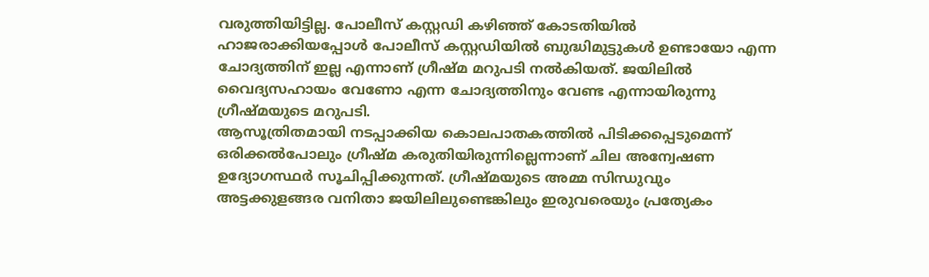വരുത്തിയിട്ടില്ല. പോലീസ് കസ്റ്റഡി കഴിഞ്ഞ് കോടതിയിൽ ഹാജരാക്കിയപ്പോൾ പോലീസ് കസ്റ്റഡിയിൽ ബുദ്ധിമുട്ടുകൾ ഉണ്ടായോ എന്ന ചോദ്യത്തിന് ഇല്ല എന്നാണ് ഗ്രീഷ്മ മറുപടി നൽകിയത്. ജയിലിൽ വൈദ്യസഹായം വേണോ എന്ന ചോദ്യത്തിനും വേണ്ട എന്നായിരുന്നു ഗ്രീഷ്മയുടെ മറുപടി.
ആസൂത്രിതമായി നടപ്പാക്കിയ കൊലപാതകത്തിൽ പിടിക്കപ്പെടുമെന്ന് ഒരിക്കൽപോലും ഗ്രീഷ്മ കരുതിയിരുന്നില്ലെന്നാണ് ചില അന്വേഷണ ഉദ്യോഗസ്ഥർ സൂചിപ്പിക്കുന്നത്. ഗ്രീഷ്മയുടെ അമ്മ സിന്ധുവും അട്ടക്കുളങ്ങര വനിതാ ജയിലിലുണ്ടെങ്കിലും ഇരുവരെയും പ്രത്യേകം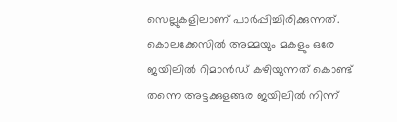സെല്ലുകളിലാണ് പാർപ്പിച്ചിരിക്കുന്നത്. കൊലക്കേസിൽ അമ്മയും മകളും ഒരേ ജയിലിൽ റിമാൻഡ് കഴിയുന്നത് കൊണ്ട് തന്നെ അട്ടക്കുളങ്ങര ജയിലിൽ നിന്ന്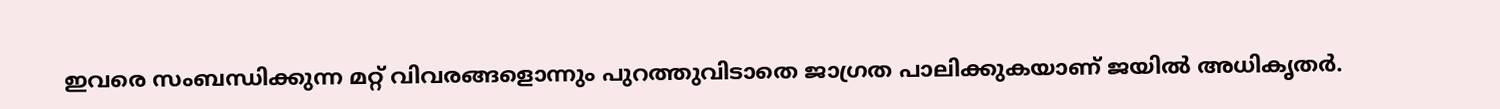ഇവരെ സംബന്ധിക്കുന്ന മറ്റ് വിവരങ്ങളൊന്നും പുറത്തുവിടാതെ ജാഗ്രത പാലിക്കുകയാണ് ജയിൽ അധികൃതർ.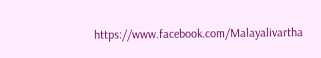https://www.facebook.com/Malayalivartha